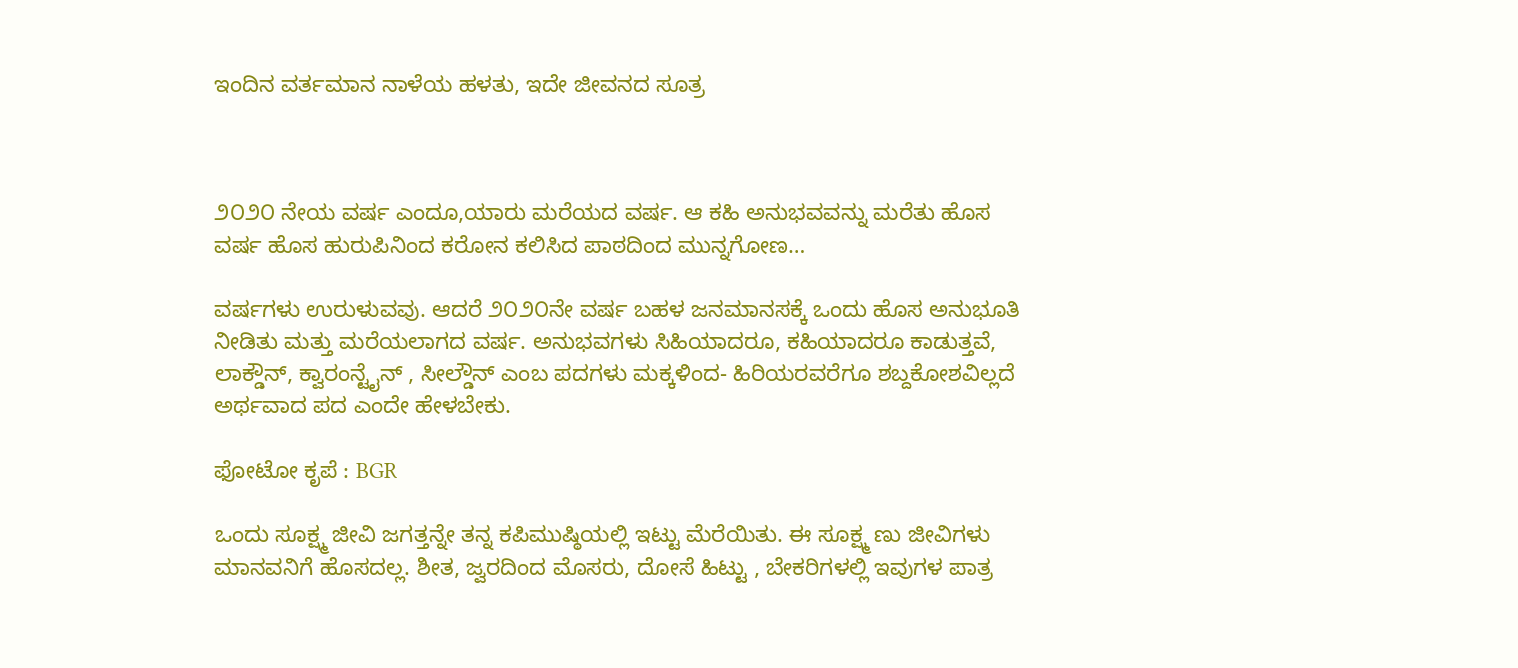ಇಂದಿನ ವರ್ತಮಾನ ನಾಳೆಯ ಹಳತು, ಇದೇ ಜೀವನದ ಸೂತ್ರ



೨೦೨೦ ನೇಯ ವರ್ಷ ಎಂದೂ,ಯಾರು ಮರೆಯದ ವರ್ಷ. ಆ ಕಹಿ ಅನುಭವವನ್ನು ಮರೆತು ಹೊಸ ವರ್ಷ ಹೊಸ ಹುರುಪಿನಿಂದ ಕರೋನ ಕಲಿಸಿದ ಪಾಠದಿಂದ ಮುನ್ನಗೋಣ…

ವರ್ಷಗಳು ಉರುಳುವವು. ಆದರೆ ೨೦೨೦ನೇ ವರ್ಷ ಬಹಳ ಜನಮಾನಸಕ್ಕೆ ಒಂದು ಹೊಸ ಅನುಭೂತಿ ನೀಡಿತು ಮತ್ತು ಮರೆಯಲಾಗದ ವರ್ಷ. ಅನುಭವಗಳು ಸಿಹಿಯಾದರೂ, ಕಹಿಯಾದರೂ ಕಾಡುತ್ತವೆ, ಲಾಕ್ಡೌನ್, ಕ್ವಾರಂನ್ಟೈನ್ , ಸೀಲ್ಡೌನ್ ಎಂಬ ಪದಗಳು‌ ಮಕ್ಕಳಿಂದ- ಹಿರಿಯರವರೆಗೂ ಶಬ್ದಕೋಶವಿಲ್ಲದೆ ಅರ್ಥವಾದ ಪದ ಎಂದೇ ಹೇಳಬೇಕು.

ಫೋಟೋ ಕೃಪೆ : BGR

ಒಂದು ಸೂಕ್ಷ್ಮ ಜೀವಿ ಜಗತ್ತನ್ನೇ ತನ್ನ ಕಪಿಮುಷ್ಠಿಯಲ್ಲಿ ಇಟ್ಟು ಮೆರೆಯಿತು. ಈ ಸೂಕ್ಷ್ಮ ಣು ಜೀವಿಗಳು ಮಾನವನಿಗೆ ಹೊಸದಲ್ಲ. ಶೀತ, ಜ್ವರದಿಂದ ಮೊಸರು, ದೋಸೆ ಹಿಟ್ಟು , ಬೇಕರಿಗಳಲ್ಲಿ ಇವುಗಳ ಪಾತ್ರ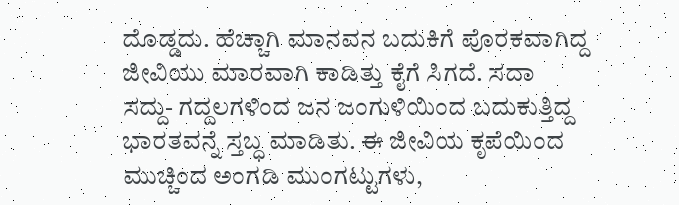ದೊಡ್ಡದು. ಹೆಚ್ಚಾಗಿ ಮಾನವನ ಬದುಕಿಗೆ ಪೊರಕವಾಗಿದ್ದ ಜೀವಿಯು ಮಾರವಾಗಿ ಕಾಡಿತ್ತು ಕೈಗೆ ಸಿಗದೆ. ಸದಾ ಸದ್ದು- ಗದ್ದಲಗಳಿಂದ ಜನ ಜಂಗುಳಿಯಿಂದ ಬದುಕುತ್ತಿದ್ದ ಭಾರತವನ್ನೆ ಸ್ತಬ್ಧ ಮಾಡಿತು. ಈ ಜೀವಿಯ ಕೃಪೆಯಿಂದ ಮುಚ್ಚಿಂದ ಅಂಗಡಿ ಮುಂಗಟ್ಟುಗಳು,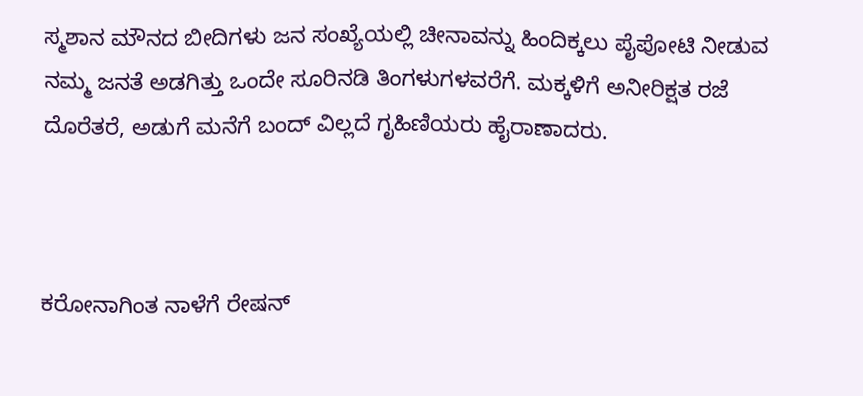ಸ್ಮಶಾನ ಮೌನದ ಬೀದಿಗಳು ಜನ ಸಂಖ್ಯೆಯಲ್ಲಿ ಚೀನಾವನ್ನು ಹಿಂದಿಕ್ಕಲು ಪೈಪೋಟಿ ನೀಡುವ ನಮ್ಮ ಜನತೆ ಅಡಗಿತ್ತು ಒಂದೇ ಸೂರಿನಡಿ ತಿಂಗಳುಗಳವರೆಗೆ. ಮಕ್ಕಳಿಗೆ ಅನೀರಿಕ್ಷತ ರಜೆ ದೊರೆತರೆ, ಅಡುಗೆ ಮನೆಗೆ ಬಂದ್ ವಿಲ್ಲದೆ ಗೃಹಿಣಿಯರು ಹೈರಾಣಾದರು.



ಕರೋನಾಗಿಂತ ನಾಳೆಗೆ ರೇಷನ್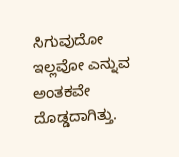ಸಿಗುವುದೋ ಇಲ್ಲವೋ ಎನ್ನುವ ಅಂತಕವೇ ದೊಡ್ಡದಾಗಿತ್ತು.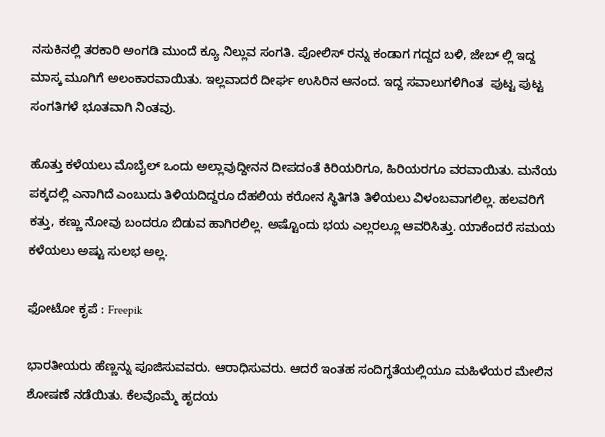ನಸುಕಿನಲ್ಲಿ ತರಕಾರಿ ಅಂಗಡಿ ಮುಂದೆ ಕ್ಯೂ ನಿಲ್ಲುವ ಸಂಗತಿ. ಪೋಲಿಸ್ ರನ್ನು ಕಂಡಾಗ ಗದ್ದದ ಬಳಿ, ಜೇಬ್ ಲ್ಲಿ ಇದ್ದ ಮಾಸ್ಕ ಮೂಗಿಗೆ ಅಲಂಕಾರವಾಯಿತು. ಇಲ್ಲವಾದರೆ ದೀರ್ಘ ಉಸಿರಿನ ಆನಂದ. ಇದ್ದ ಸವಾಲುಗಳಿಗಿಂತ  ಪುಟ್ಟ ಪುಟ್ಟ ಸಂಗತಿಗಳೆ ಭೂತವಾಗಿ ನಿಂತವು.

ಹೊತ್ತು ಕಳೆಯಲು ಮೊಬೈಲ್ ಒಂದು ಅಲ್ಲಾವುದ್ದೀನನ ದೀಪದಂತೆ ಕಿರಿಯರಿಗೂ, ಹಿರಿಯರಗೂ ವರವಾಯಿತು. ಮನೆಯ ಪಕ್ಕದಲ್ಲಿ ಎನಾಗಿದೆ ಎಂಬುದು ತಿಳಿಯದಿದ್ದರೂ ದೆಹಲಿಯ ಕರೋನ ಸ್ಥಿತಿಗತಿ ತಿಳಿಯಲು ವಿಳಂಬವಾಗಲಿಲ್ಲ. ಹಲವರಿಗೆ ಕತ್ತು, ಕಣ್ಣು ನೋವು ಬಂದರೂ ಬಿಡುವ ಹಾಗಿರಲಿಲ್ಲ. ಅಷ್ಟೊಂದು ಭಯ ಎಲ್ಲರಲ್ಲೂ ಆವರಿಸಿತ್ತು. ಯಾಕೆಂದರೆ ಸಮಯ ಕಳೆಯಲು ಅಷ್ಟು ಸುಲಭ ಅಲ್ಲ.

ಫೋಟೋ ಕೃಪೆ : Freepik

ಭಾರತೀಯರು ಹೆಣ್ಣನ್ನು ಪೂಜಿಸುವವರು. ಆರಾಧಿಸುವರು. ಆದರೆ ಇಂತಹ ಸಂದಿಗ್ಧತೆಯಲ್ಲಿಯೂ ಮಹಿಳೆಯರ ಮೇಲಿನ ಶೋಷಣೆ ನಡೆಯಿತು. ಕೆಲವೊಮ್ಮೆ ಹೃದಯ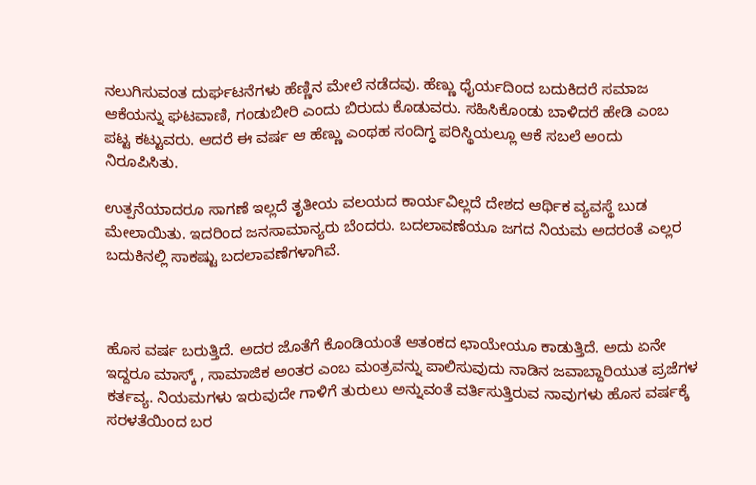ನಲುಗಿಸುವಂತ ದುರ್ಘಟನೆಗಳು ಹೆಣ್ಣಿನ ಮೇಲೆ ನಡೆದವು. ಹೆಣ್ಣು ಧೈರ್ಯದಿಂದ ಬದುಕಿದರೆ ಸಮಾಜ ಆಕೆಯನ್ನು ಘಟವಾಣಿ, ಗಂಡುಬೀರಿ ಎಂದು ಬಿರುದು ಕೊಡುವರು. ಸಹಿಸಿಕೊಂಡು ಬಾಳಿದರೆ ಹೇಡಿ ಎಂಬ ಪಟ್ಟ ಕಟ್ಟುವರು. ಆದರೆ ಈ ವರ್ಷ ಆ ಹೆಣ್ಣು ಎಂಥಹ ಸಂದಿಗ್ಧ ಪರಿಸ್ಥಿಯಲ್ಲೂ ಆಕೆ ಸಬಲೆ ಅಂದು ನಿರೂಪಿಸಿತು.

ಉತ್ಪನೆಯಾದರೂ ಸಾಗಣೆ ಇಲ್ಲದೆ ತೃತೀಯ ವಲಯದ ಕಾರ್ಯವಿಲ್ಲದೆ ದೇಶದ ಆರ್ಥಿಕ ವ್ಯವಸ್ಥೆ ಬುಡ ಮೇಲಾಯಿತು. ಇದರಿಂದ ಜನಸಾಮಾನ್ಯರು ಬೆಂದರು. ಬದಲಾವಣೆಯೂ ಜಗದ ನಿಯಮ ಅದರಂತೆ ಎಲ್ಲರ ಬದುಕಿನಲ್ಲಿ ಸಾಕಷ್ಟು ಬದಲಾವಣೆಗಳಾಗಿವೆ.



ಹೊಸ ವರ್ಷ ಬರುತ್ತಿದೆ. ಅದರ ಜೊತೆಗೆ ಕೊಂಡಿಯಂತೆ ಆತಂಕದ ಛಾಯೇಯೂ ಕಾಡುತ್ತಿದೆ. ಅದು ಏನೇ ಇದ್ದರೂ ಮಾಸ್ಕ್ , ಸಾಮಾಜಿಕ ‌ಅಂತರ ಎಂಬ ಮಂತ್ರವನ್ನು ಪಾಲಿಸುವುದು ನಾಡಿನ ಜವಾಬ್ದಾರಿಯುತ ಪ್ರಜೆಗಳ ಕರ್ತವ್ಯ. ನಿಯಮಗಳು ಇರುವುದೇ ಗಾಳಿಗೆ ತುರುಲು ಅನ್ನುವಂತೆ ವರ್ತಿಸುತ್ತಿರುವ ನಾವುಗಳು ಹೊಸ ವರ್ಷಕ್ಕೆ  ಸರಳತೆಯಿಂದ ಬರ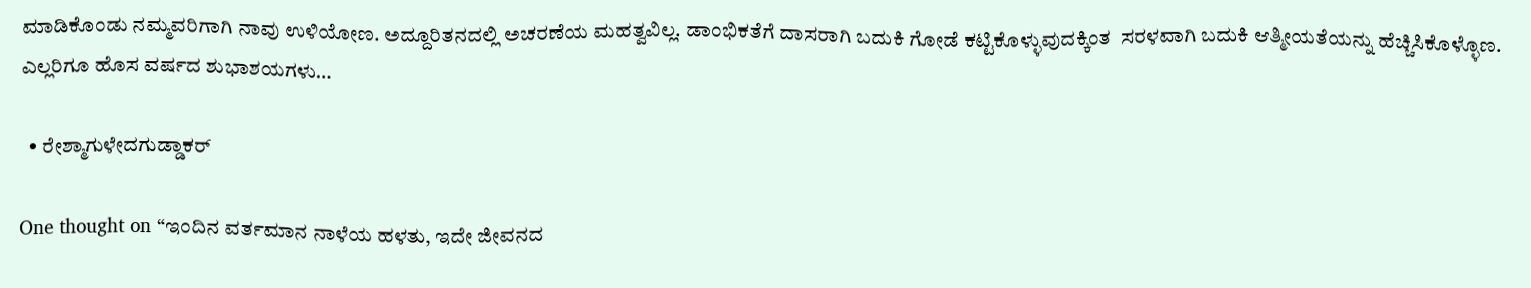ಮಾಡಿಕೊಂಡು ನಮ್ಮವರಿಗಾಗಿ ‌ನಾವು ಉಳಿಯೋಣ. ಅದ್ದೂರಿತನದಲ್ಲಿ ಅಚರಣೆಯ ಮಹತ್ವವಿಲ್ಲ. ಡಾಂಭಿಕತೆಗೆ ದಾಸರಾಗಿ ಬದುಕಿ ಗೋಡೆ ಕಟ್ಟಿಕೊಳ್ಳುವುದಕ್ಕಿಂತ  ಸರಳವಾಗಿ ಬದುಕಿ ಆತ್ಮೀಯತೆಯನ್ನು ಹೆಚ್ಚಿಸಿಕೊಳ್ಳೊಣ.
ಎಲ್ಲರಿಗೂ ಹೊಸ ವರ್ಷದ ಶುಭಾಶಯಗಳು…

  • ರೇಶ್ಮಾಗುಳೇದಗುಡ್ಡಾಕರ್

One thought on “ಇಂದಿನ ವರ್ತಮಾನ ನಾಳೆಯ ಹಳತು, ಇದೇ ಜೀವನದ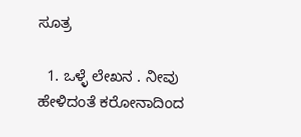ಸೂತ್ರ

  1. ಒಳ್ಳೆ ಲೇಖನ . ನೀವು ಹೇಳಿದಂತೆ ಕರೋನಾದಿಂದ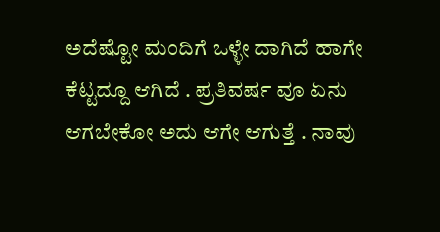ಅದೆಷ್ಟೋ ಮಂದಿಗೆ ಒಳ್ಳೇ ದಾಗಿದೆ ಹಾಗೇ ಕೆಟ್ಟದ್ದೂ ಆಗಿದೆ . ಪ್ರತಿವರ್ಷ ವೂ ಏನು ಆಗಬೇಕೋ ಅದು ಆಗೇ ಆಗುತ್ತೆ . ನಾವು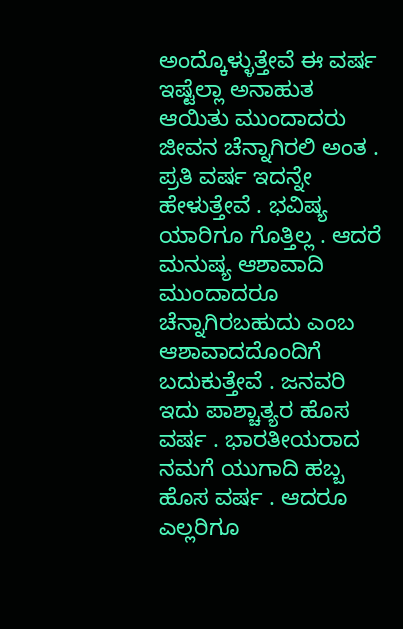ಅಂದ್ಕೊಳ್ಳುತ್ತೇವೆ ಈ ವರ್ಷ ಇಷ್ಟೆಲ್ಲಾ ಅನಾಹುತ ಆಯಿತು ಮುಂದಾದರು ಜೀವನ ಚೆನ್ನಾಗಿರಲಿ ಅಂತ . ಪ್ರತಿ ವರ್ಷ ಇದನ್ನೇ ಹೇಳುತ್ತೇವೆ . ಭವಿಷ್ಯ ಯಾರಿಗೂ ಗೊತ್ತಿಲ್ಲ . ಆದರೆ ಮನುಷ್ಯ ಆಶಾವಾದಿ ಮುಂದಾದರೂ ಚೆನ್ನಾಗಿರಬಹುದು ಎಂಬ ಆಶಾವಾದದೊಂದಿಗೆ ಬದುಕುತ್ತೇವೆ . ಜನವರಿ ಇದು ಪಾಶ್ಚಾತ್ಯರ ಹೊಸ ವರ್ಷ . ಭಾರತೀಯರಾದ ನಮಗೆ ಯುಗಾದಿ ಹಬ್ಬ ಹೊಸ ವರ್ಷ . ಆದರೂ ಎಲ್ಲರಿಗೂ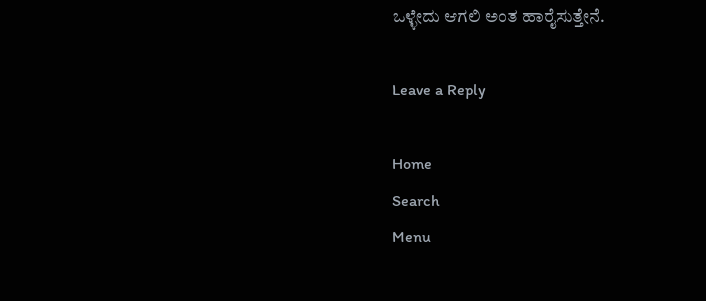ಒಳ್ಳೇದು ಆಗಲಿ ಅಂತ ಹಾರೈಸುತ್ತೇನೆ.

Leave a Reply

Home
Search
Menu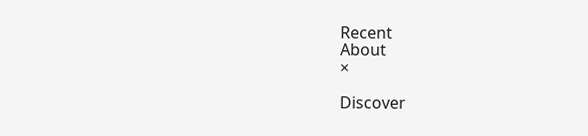Recent
About
×

Discover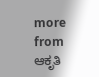more from ಆಕೃತಿ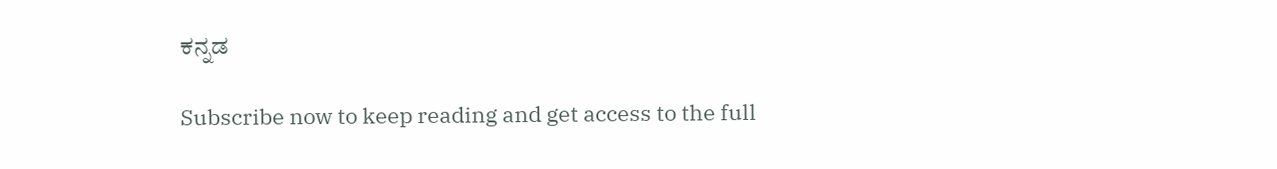ಕನ್ನಡ

Subscribe now to keep reading and get access to the full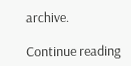archive.

Continue reading